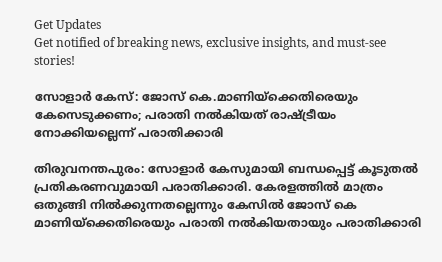Get Updates
Get notified of breaking news, exclusive insights, and must-see stories!

സോളാർ കേസ്: ജോസ് കെ.മാണിയ്‌ക്കെതിരെയും കേസെടുക്കണം; പരാതി നല്‍കിയത് രാഷ്ട്രീയം നോക്കിയല്ലെന്ന് പരാതിക്കാരി

തിരുവനന്തപുരം: സോളാര്‍ കേസുമായി ബന്ധപ്പെട്ട് കൂടുതൽ പ്രതികരണവുമായി പരാതിക്കാരി. കേരളത്തില്‍ മാത്രം ഒതുങ്ങി നില്‍ക്കുന്നതല്ലെന്നും കേസില്‍ ജോസ് കെ മാണിയ്‌ക്കെതിരെയും പരാതി നല്‍കിയതായും പരാതിക്കാരി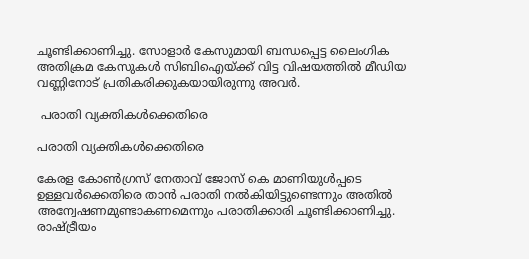ചൂണ്ടിക്കാണിച്ചു. സോളാർ കേസുമായി ബന്ധപ്പെട്ട ലൈംഗിക അതിക്രമ കേസുകൾ സിബിഐയ്ക്ക് വിട്ട വിഷയത്തിൽ മീഡിയ വണ്ണിനോട് പ്രതികരിക്കുകയായിരുന്നു അവർ.

 പരാതി വ്യക്തികൾക്കെതിരെ

പരാതി വ്യക്തികൾക്കെതിരെ

കേരള കോൺഗ്രസ് നേതാവ് ജോസ് കെ മാണിയുള്‍പ്പടെ ഉള്ളവര്‍ക്കെതിരെ താന്‍ പരാതി നല്‍കിയിട്ടുണ്ടെന്നും അതില്‍ അന്വേഷണമുണ്ടാകണമെന്നും പരാതിക്കാരി ചൂണ്ടിക്കാണിച്ചു. രാഷ്ട്രീയം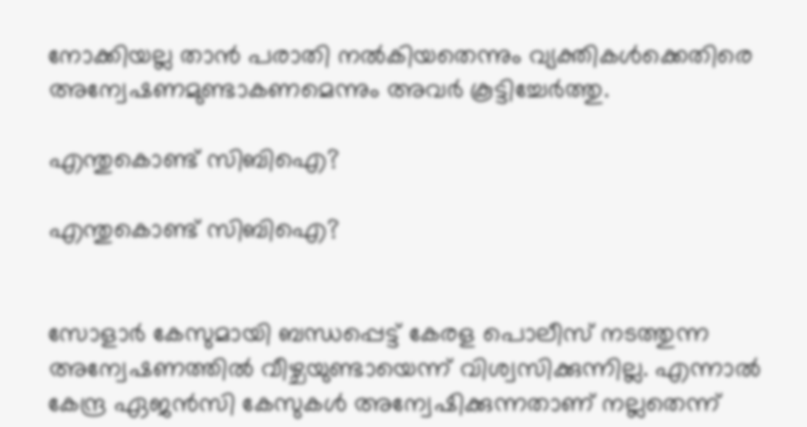നോക്കിയല്ല താന്‍ പരാതി നല്‍കിയതെന്നും വ്യക്തികള്‍ക്കെതിരെ അന്വേഷണമുണ്ടാകണമെന്നും അവർ കൂട്ടിച്ചേർത്തു.

എന്തുകൊണ്ട് സിബിഐ?

എന്തുകൊണ്ട് സിബിഐ?


സോളാർ കേസുമായി ബന്ധപ്പെട്ട് കേരള പൊലീസ് നടത്തുന്ന അന്വേഷണത്തില്‍ വീഴ്ചയുണ്ടായെന്ന് വിശ്വസിക്കുന്നില്ല. എന്നാൽ കേന്ദ്ര ഏജന്‍സി കേസുകൾ അന്വേഷിക്കുന്നതാണ് നല്ലതെന്ന്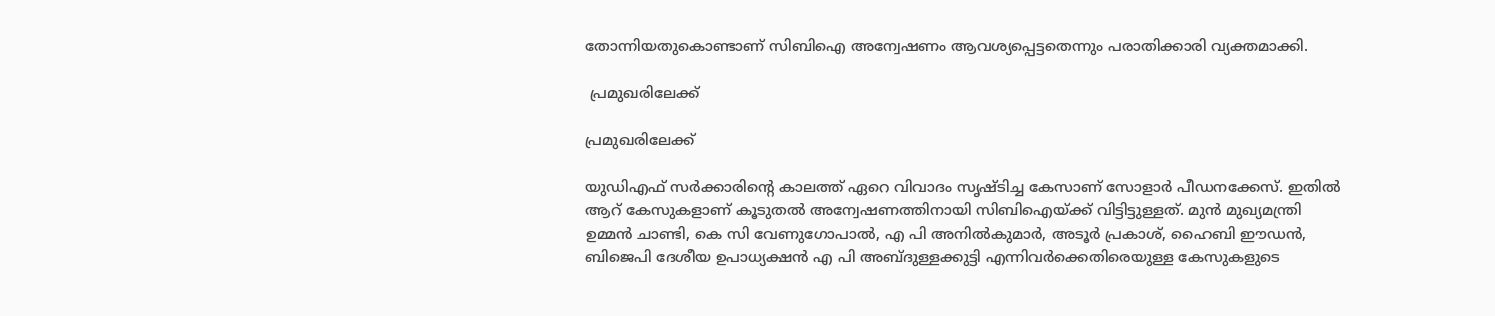തോന്നിയതുകൊണ്ടാണ് സിബിഐ അന്വേഷണം ആവശ്യപ്പെട്ടതെന്നും പരാതിക്കാരി വ്യക്തമാക്കി.

 പ്രമുഖരിലേക്ക്

പ്രമുഖരിലേക്ക്

യുഡിഎഫ് സര്‍ക്കാരിന്റെ കാലത്ത് ഏറെ വിവാദം സൃഷ്ടിച്ച കേസാണ് സോളാര്‍ പീഡനക്കേസ്. ഇതിൽ ആറ് കേസുകളാണ് കൂടുതൽ അന്വേഷണത്തിനായി സിബിഐയ്ക്ക് വിട്ടിട്ടുള്ളത്. മുന്‍ മുഖ്യമന്ത്രി ഉമ്മന്‍ ചാണ്ടി, കെ സി വേണുഗോപാല്‍, എ പി അനില്‍കുമാര്‍, അടൂര്‍ പ്രകാശ്, ഹൈബി ഈഡന്‍, ബിജെപി ദേശീയ ഉപാധ്യക്ഷന്‍ എ പി അബ്ദുള്ളക്കുട്ടി എന്നിവര്‍ക്കെതിരെയുള്ള കേസുകളുടെ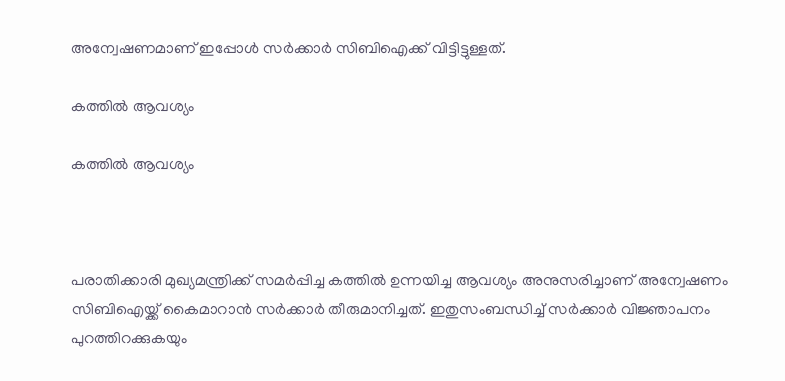അന്വേഷണമാണ് ഇപ്പോൾ സർക്കാർ സിബിഐക്ക് വിട്ടിട്ടുള്ളത്.

കത്തിൽ ആവശ്യം

കത്തിൽ ആവശ്യം



പരാതിക്കാരി മുഖ്യമന്ത്രിക്ക് സമർപ്പിച്ച കത്തില്‍ ഉന്നയിച്ച ആവശ്യം അനുസരിച്ചാണ് അന്വേഷണം സിബിഐയ്ക്ക് കൈമാറാൻ സർക്കാർ തീരുമാനിച്ചത്. ഇതുസംബന്ധിച്ച് സര്‍ക്കാര്‍ വിജ്ഞാപനം പുറത്തിറക്കുകയും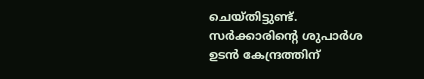ചെയ്തിട്ടുണ്ട്. സര്‍ക്കാരിന്റെ ശുപാര്‍ശ ഉടന്‍ കേന്ദ്രത്തിന്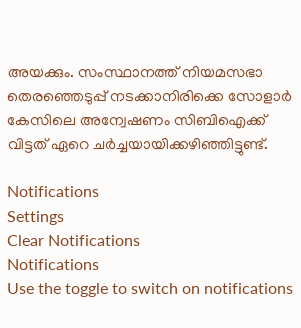അയക്കും. സംസ്ഥാനത്ത് നിയമസഭാ തെരഞ്ഞെടുപ്പ് നടക്കാനിരിക്കെ സോളാർ കേസിലെ അന്വേഷണം സിബിഐക്ക് വിട്ടത് ഏറെ ചർച്ചയായിക്കഴിഞ്ഞിട്ടുണ്ട്.

Notifications
Settings
Clear Notifications
Notifications
Use the toggle to switch on notifications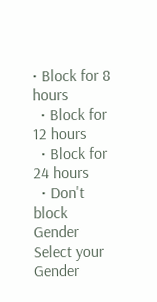• Block for 8 hours
  • Block for 12 hours
  • Block for 24 hours
  • Don't block
Gender
Select your Gender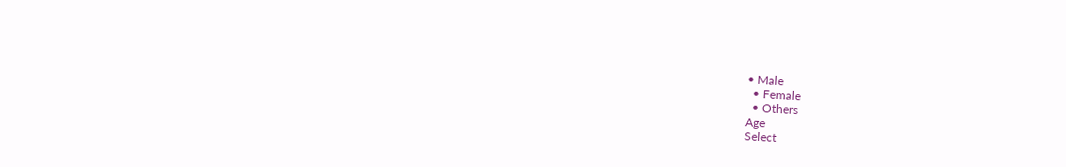• Male
  • Female
  • Others
Age
Select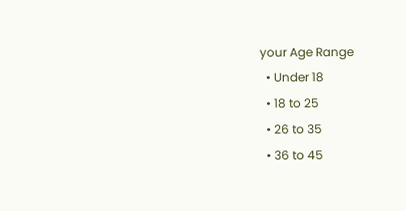your Age Range
  • Under 18
  • 18 to 25
  • 26 to 35
  • 36 to 45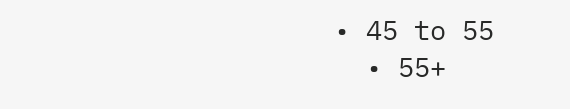• 45 to 55
  • 55+